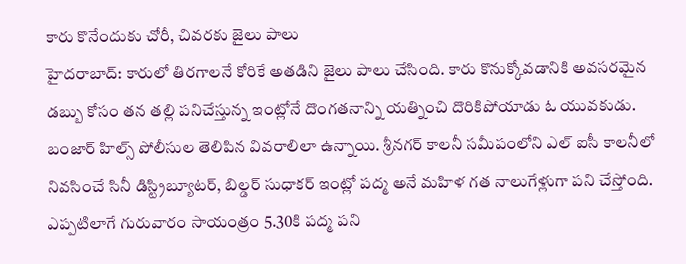కారు కొనేందుకు చోరీ, చివరకు జైలు పాలు
హైదరాబాద్: కారులో తిరగాలనే కోరికే అతడిని జైలు పాలు చేసింది. కారు కొనుక్కోవడానికి అవసరమైన డబ్బు కోసం తన తల్లి పనిచేస్తున్న ఇంట్లోనే దొంగతనాన్ని యత్నించి దొరికిపోయాడు ఓ యువకుడు.
బంజార్ హిల్స్ పోలీసుల తెలిపిన వివరాలిలా ఉన్నాయి. శ్రీనగర్ కాలనీ సమీపంలోని ఎల్ ఐసీ కాలనీలో నివసించే సినీ డిస్ట్రిబ్యూటర్, బిల్డర్ సుధాకర్ ఇంట్లో పద్మ అనే మహిళ గత నాలుగేళ్లుగా పని చేస్తోంది. ఎప్పటిలాగే గురువారం సాయంత్రం 5.30కి పద్మ పని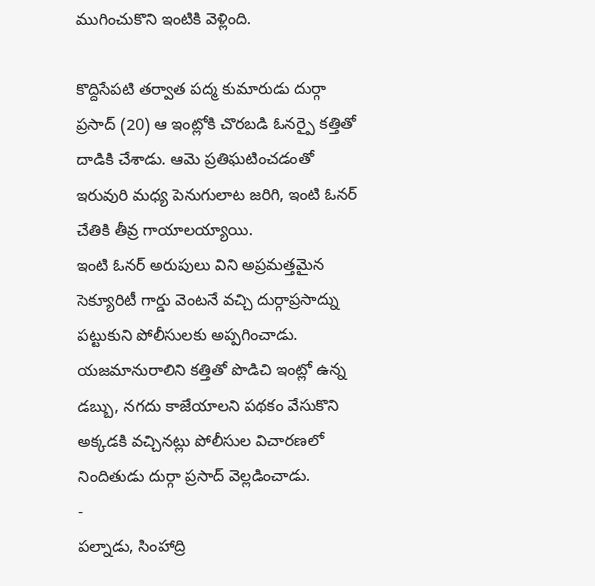ముగించుకొని ఇంటికి వెళ్లింది.

కొద్దిసేపటి తర్వాత పద్మ కుమారుడు దుర్గా ప్రసాద్ (20) ఆ ఇంట్లోకి చొరబడి ఓనర్పై కత్తితో దాడికి చేశాడు. ఆమె ప్రతిఘటించడంతో ఇరువురి మధ్య పెనుగులాట జరిగి, ఇంటి ఓనర్ చేతికి తీవ్ర గాయాలయ్యాయి.
ఇంటి ఓనర్ అరుపులు విని అప్రమత్తమైన సెక్యూరిటీ గార్డు వెంటనే వచ్చి దుర్గాప్రసాద్ను పట్టుకుని పోలీసులకు అప్పగించాడు. యజమానురాలిని కత్తితో పొడిచి ఇంట్లో ఉన్న డబ్బు, నగదు కాజేయాలని పథకం వేసుకొని అక్కడకి వచ్చినట్లు పోలీసుల విచారణలో నిందితుడు దుర్గా ప్రసాద్ వెల్లడించాడు.
-
పల్నాడు, సింహాద్రి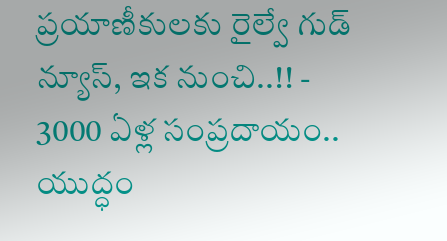ప్రయాణీకులకు రైల్వే గుడ్ న్యూస్, ఇక నుంచి..!! -
3000 ఏళ్ల సంప్రదాయం.. యుద్ధం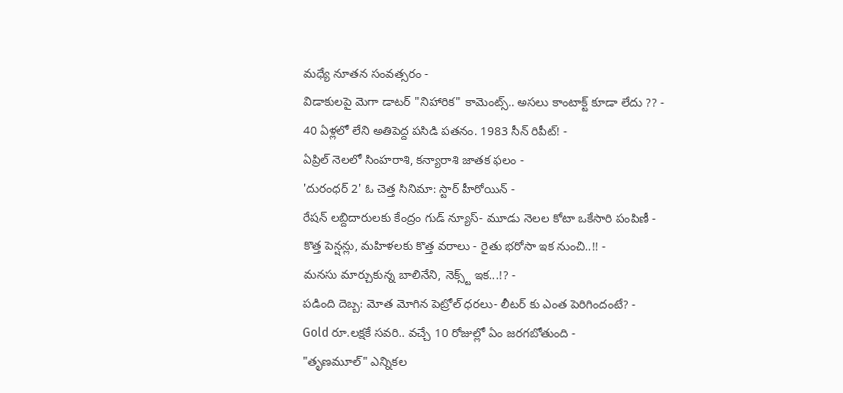మధ్యే నూతన సంవత్సరం -
విడాకులపై మెగా డాటర్ "నిహారిక" కామెంట్స్.. అసలు కాంటాక్ట్ కూడా లేదు ?? -
40 ఏళ్లలో లేని అతిపెద్ద పసిడి పతనం. 1983 సీన్ రిపీట్! -
ఏప్రిల్ నెలలో సింహరాశి, కన్యారాశి జాతక ఫలం -
'దురంధర్ 2' ఓ చెత్త సినిమా: స్టార్ హీరోయిన్ -
రేషన్ లబ్దిదారులకు కేంద్రం గుడ్ న్యూస్- మూడు నెలల కోటా ఒకేసారి పంపిణీ -
కొత్త పెన్షన్లు, మహిళలకు కొత్త వరాలు - రైతు భరోసా ఇక నుంచి..!! -
మనసు మార్చుకున్న బాలినేని, నెక్స్ట్ ఇక...!? -
పడింది దెబ్బ: మోత మోగిన పెట్రోల్ ధరలు- లీటర్ కు ఎంత పెరిగిందంటే? -
Gold రూ.లక్షకే సవరి.. వచ్చే 10 రోజుల్లో ఏం జరగబోతుంది -
"తృణమూల్" ఎన్నికల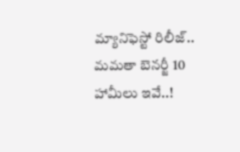మ్యానిఫెస్టో రిలీజ్.. మమతా బెనర్జీ 10 హామీలు ఇవే..!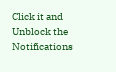Click it and Unblock the Notifications